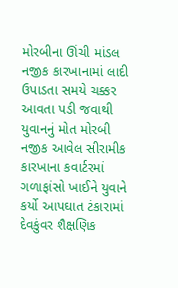મોરબીના ઊંચી માંડલ નજીક કારખાનામાં લાદી ઉપાડતા સમયે ચક્કર આવતા પડી જવાથી યુવાનનું મોત મોરબી નજીક આવેલ સીરામીક કારખાના કવાર્ટરમાં ગળાફાંસો ખાઈને યુવાને કર્યો આપઘાત ટંકારામાં દેવકુંવર શૈક્ષણિક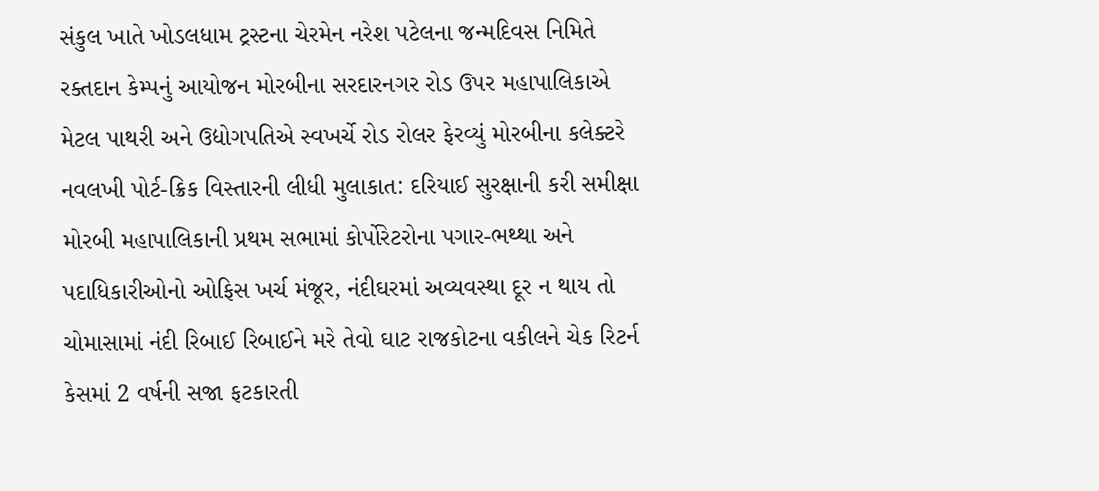સંકુલ ખાતે ખોડલધામ ટ્રસ્ટના ચેરમેન નરેશ પટેલના જન્મદિવસ નિમિતે રક્તદાન કેમ્પનું આયોજન મોરબીના સરદારનગર રોડ ઉપર મહાપાલિકાએ મેટલ પાથરી અને ઉદ્યોગપતિએ સ્વખર્ચે રોડ રોલર ફેરવ્યું મોરબીના કલેક્ટરે નવલખી પોર્ટ-ક્રિક વિસ્તારની લીધી મુલાકાત: દરિયાઈ સુરક્ષાની કરી સમીક્ષા મોરબી મહાપાલિકાની પ્રથમ સભામાં કોર્પોરેટરોના પગાર-ભથ્થા અને પદાધિકારીઓનો ઓફિસ ખર્ચ મંજૂર, નંદીઘરમાં અવ્યવસ્થા દૂર ન થાય તો ચોમાસામાં નંદી રિબાઈ રિબાઈને મરે તેવો ઘાટ રાજકોટના વકીલને ચેક રિટર્ન કેસમાં 2 વર્ષની સજા ફટકારતી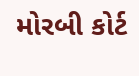મોરબી કોર્ટ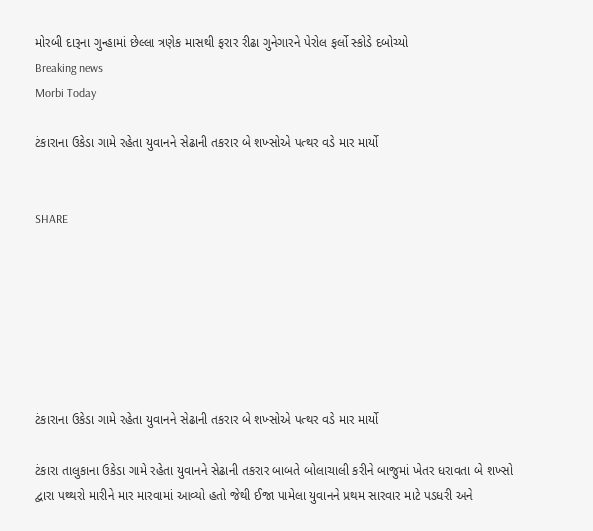મોરબી દારૂના ગુન્હામાં છેલ્લા ત્રણેક માસથી ફરાર રીઢા ગુનેગારને પેરોલ ફર્લો સ્કોડે દબોચ્યો
Breaking news
Morbi Today

ટંકારાના ઉકેડા ગામે રહેતા યુવાનને સેઢાની તકરાર બે શખ્સોએ પત્થર વડે માર માર્યો


SHARE







ટંકારાના ઉકેડા ગામે રહેતા યુવાનને સેઢાની તકરાર બે શખ્સોએ પત્થર વડે માર માર્યો

ટંકારા તાલુકાના ઉકેડા ગામે રહેતા યુવાનને સેઢાની તકરાર બાબતે બોલાચાલી કરીને બાજુમાં ખેતર ધરાવતા બે શખ્સો દ્વારા પથ્થરો મારીને માર મારવામાં આવ્યો હતો જેથી ઈજા પામેલા યુવાનને પ્રથમ સારવાર માટે પડધરી અને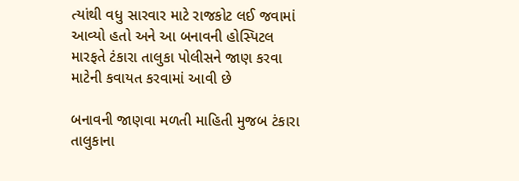ત્યાંથી વધુ સારવાર માટે રાજકોટ લઈ જવામાં આવ્યો હતો અને આ બનાવની હોસ્પિટલ મારફતે ટંકારા તાલુકા પોલીસને જાણ કરવા માટેની કવાયત કરવામાં આવી છે

બનાવની જાણવા મળતી માહિતી મુજબ ટંકારા તાલુકાના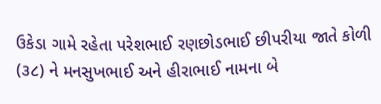ઉકેડા ગામે રહેતા પરેશભાઈ રણછોડભાઈ છીપરીયા જાતે કોળી (૩૮) ને મનસુખભાઈ અને હીરાભાઈ નામના બે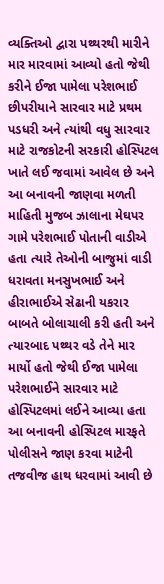વ્યક્તિઓ દ્વારા પથ્થરથી મારીને માર મારવામાં આવ્યો હતો જેથી કરીને ઈજા પામેલા પરેશભાઈ છીપરીયાને સારવાર માટે પ્રથમ પડધરી અને ત્યાંથી વધુ સારવાર માટે રાજકોટની સરકારી હોસ્પિટલ ખાતે લઈ જવામાં આવેલ છે અને આ બનાવની જાણવા મળતી માહિતી મુજબ ઝાલાના મેઘપર ગામે પરેશભાઈ પોતાની વાડીએ હતા ત્યારે તેઓની બાજુમાં વાડી ધરાવતા મનસુખભાઈ અને હીરાભાઈએ સેઢાની યકરાર બાબતે બોલાચાલી કરી હતી અને ત્યારબાદ પથ્થર વડે તેને માર માર્યો હતો જેથી ઈજા પામેલા પરેશભાઈને સારવાર માટે હોસ્પિટલમાં લઈને આવ્યા હતા આ બનાવની હોસ્પિટલ મારફતે પોલીસને જાણ કરવા માટેની તજવીજ હાથ ધરવામાં આવી છે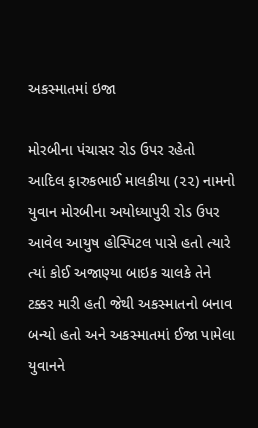અકસ્માતમાં ઇજા

મોરબીના પંચાસર રોડ ઉપર રહેતો આદિલ ફારુકભાઈ માલકીયા (૨૨) નામનો યુવાન મોરબીના અયોધ્યાપુરી રોડ ઉપર આવેલ આયુષ હોસ્પિટલ પાસે હતો ત્યારે ત્યાં કોઈ અજાણ્યા બાઇક ચાલકે તેને ટક્કર મારી હતી જેથી અકસ્માતનો બનાવ બન્યો હતો અને અકસ્માતમાં ઈજા પામેલા યુવાનને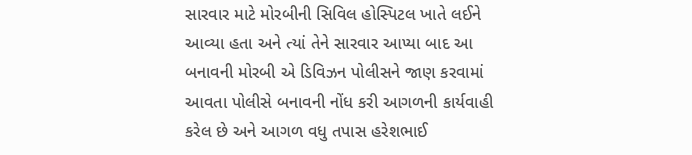સારવાર માટે મોરબીની સિવિલ હોસ્પિટલ ખાતે લઈને આવ્યા હતા અને ત્યાં તેને સારવાર આપ્યા બાદ આ બનાવની મોરબી એ ડિવિઝન પોલીસને જાણ કરવામાં આવતા પોલીસે બનાવની નોંધ કરી આગળની કાર્યવાહી કરેલ છે અને આગળ વધુ તપાસ હરેશભાઈ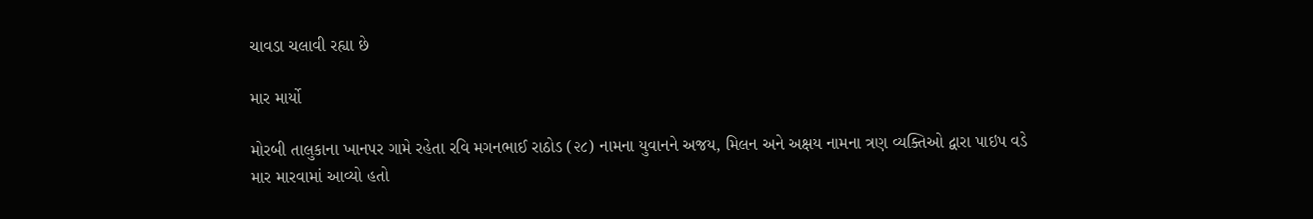ચાવડા ચલાવી રહ્યા છે

માર માર્યો

મોરબી તાલુકાના ખાનપર ગામે રહેતા રવિ મગનભાઈ રાઠોડ (૨૮) નામના યુવાનને અજય, મિલન અને અક્ષય નામના ત્રણ વ્યક્તિઓ દ્વારા પાઇપ વડે માર મારવામાં આવ્યો હતો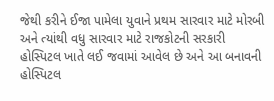જેથી કરીને ઈજા પામેલા યુવાને પ્રથમ સારવાર માટે મોરબી અને ત્યાંથી વધુ સારવાર માટે રાજકોટની સરકારી હોસ્પિટલ ખાતે લઈ જવામાં આવેલ છે અને આ બનાવની હોસ્પિટલ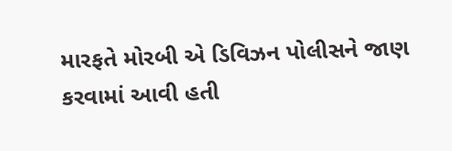મારફતે મોરબી એ ડિવિઝન પોલીસને જાણ કરવામાં આવી હતી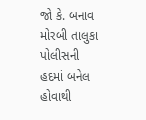જો કે. બનાવ મોરબી તાલુકા પોલીસની હદમાં બનેલ હોવાથી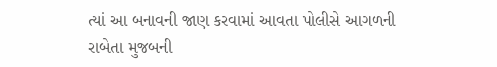ત્યાં આ બનાવની જાણ કરવામાં આવતા પોલીસે આગળની રાબેતા મુજબની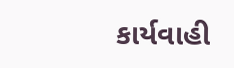કાર્યવાહી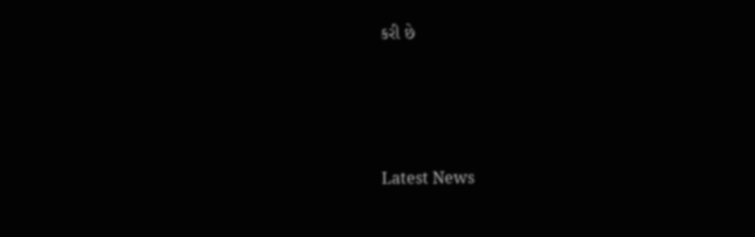કરી છે






Latest News